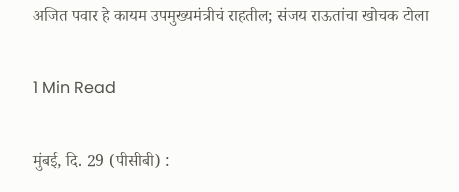अजित पवार हे कायम उपमुख्यमंत्रीचं राहतील; संजय राऊतांचा खोचक टोला

1 Min Read

मुंबई, दि. 29 (पीसीबी) :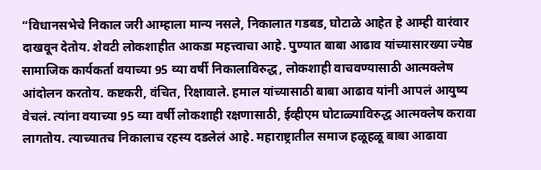“विधानसभेचे निकाल जरी आम्हाला मान्य नसले, निकालात गडबड, घोटाळे आहेत हे आम्ही वारंवार दाखवून देतोय. शेवटी लोकशाहीत आकडा महत्त्वाचा आहे. पुण्यात बाबा आढाव यांच्यासारख्या ज्येष्ठ सामाजिक कार्यकर्ता वयाच्या 95 व्या वर्षी निकालाविरुद्ध, लोकशाही वाचवण्यासाठी आत्मक्लेष आंदोलन करतोय. कष्टकरी, वंचित, रिक्षावाले. हमाल यांच्यासाठी बाबा आढाव यांनी आपलं आयुष्य वेचलं. त्यांना वयाच्या 95 व्या वर्षी लोकशाही रक्षणासाठी, ईव्हीएम घोटाळ्याविरुद्ध आत्मक्लेष करावा लागतोय. त्याच्यातच निकालाच रहस्य दडलेलं आहे. महाराष्ट्रातील समाज हळूहळू बाबा आढावा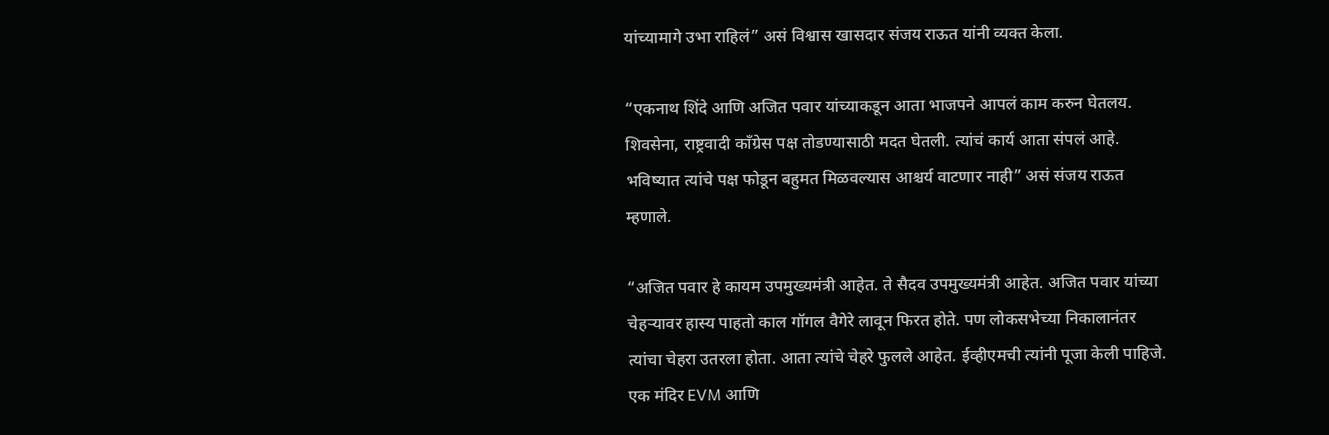यांच्यामागे उभा राहिलं” असं विश्वास खासदार संजय राऊत यांनी व्यक्त केला.

“एकनाथ शिंदे आणि अजित पवार यांच्याकडून आता भाजपने आपलं काम करुन घेतलय. शिवसेना, राष्ट्रवादी काँग्रेस पक्ष तोडण्यासाठी मदत घेतली. त्यांचं कार्य आता संपलं आहे. भविष्यात त्यांचे पक्ष फोडून बहुमत मिळवल्यास आश्चर्य वाटणार नाही” असं संजय राऊत म्हणाले.

“अजित पवार हे कायम उपमुख्यमंत्री आहेत. ते सैदव उपमुख्यमंत्री आहेत. अजित पवार यांच्या चेहऱ्यावर हास्य पाहतो काल गॉगल वैगेरे लावून फिरत होते. पण लोकसभेच्या निकालानंतर त्यांचा चेहरा उतरला होता. आता त्यांचे चेहरे फुलले आहेत. ईव्हीएमची त्यांनी पूजा केली पाहिजे. एक मंदिर EVM आणि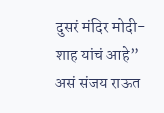दुसरं मंदिर मोदी-शाह यांचं आहे” असं संजय राऊत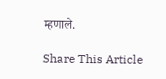म्हणाले.

Share This Article